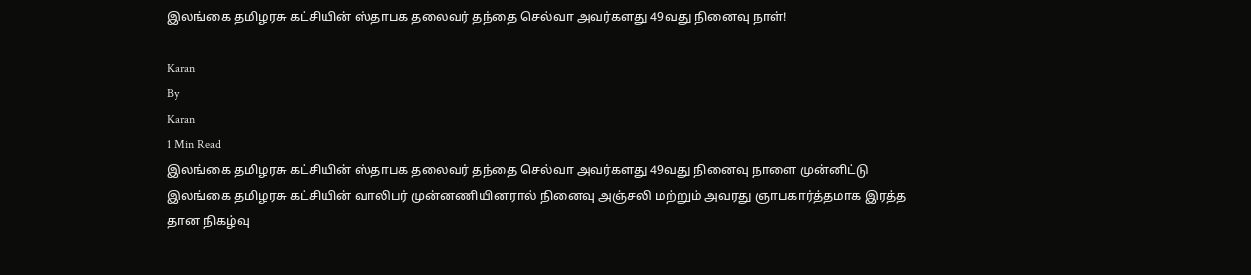இலங்கை தமிழரசு கட்சியின் ஸ்தாபக தலைவர் தந்தை செல்வா அவர்களது 49வது நினைவு நாள்!

Karan
By
Karan
1 Min Read
இலங்கை தமிழரசு கட்சியின் ஸ்தாபக தலைவர் தந்தை செல்வா அவர்களது 49வது நினைவு நாளை முன்னிட்டு இலங்கை தமிழரசு கட்சியின் வாலிபர் முன்னணியினரால் நினைவு அஞ்சலி மற்றும் அவரது ஞாபகார்த்தமாக இரத்த தான நிகழ்வு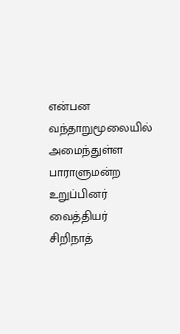என்பன வந்தாறுமூலையில் அமைந்துள்ள பாராளுமன்ற உறுப்பினர் வைத்தியர் சிறிநாத்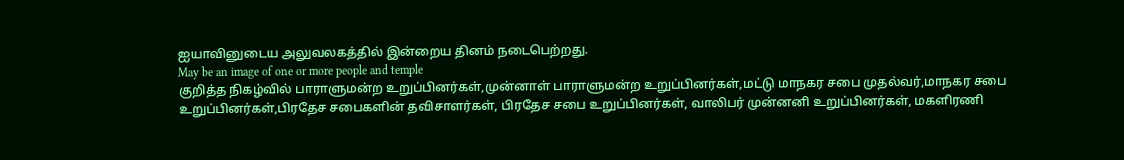ஐயாவினுடைய அலுவலகத்தில் இன்றைய தினம் நடைபெற்றது.
May be an image of one or more people and temple
குறித்த நிகழ்வில் பாராளுமன்ற உறுப்பினர்கள்,முன்னாள் பாராளுமன்ற உறுப்பினர்கள்,மட்டு மாநகர சபை முதல்வர்,மாநகர சபை உறுப்பினர்கள்,பிரதேச சபைகளின் தவிசாளர்கள், பிரதேச சபை உறுப்பினர்கள், வாலிபர் முன்னனி உறுப்பினர்கள், மகளிரணி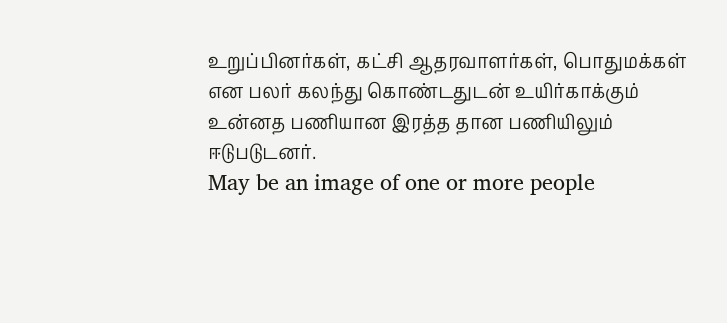உறுப்பினர்கள், கட்சி ஆதரவாளர்கள், பொதுமக்கள் என பலர் கலந்து கொண்டதுடன் உயிர்காக்கும் உன்னத பணியான இரத்த தான பணியிலும் ஈடுபடுடனர்.
May be an image of one or more people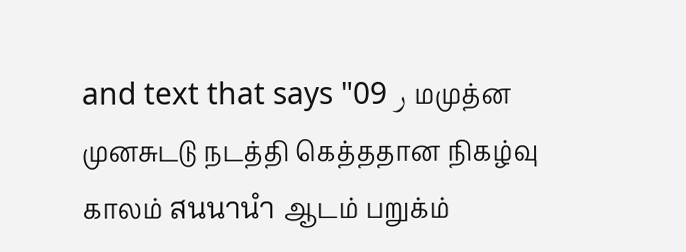and text that says "09 ر மமுத்ன முனசுடடு நடத்தி கெத்ததான நிகழ்வு காலம் สนนานำ ஆடம் பறுக்ம்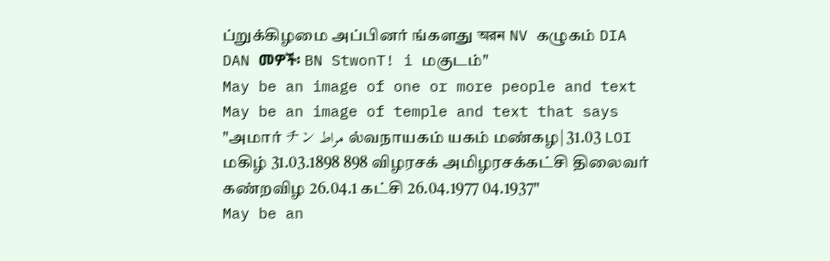ப்றுக்கிழமை அப்பினர் ங்களது অরন NV கழுகம் DIA DAN መዎች፡ BN StwonT! i மகுடம்"
May be an image of one or more people and text
May be an image of temple and text that says "அமார் チン مراط ல்வநாயகம் யகம் மண்கழ| 31.03 LOI மகிழ் 31.03.1898 898 விழரசக் அமிழரசக்கட்சி திலைவர் கண்றவிழ 26.04.1 கட்சி 26.04.1977 04.1937"
May be an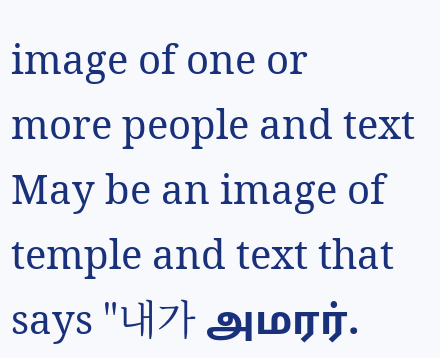image of one or more people and text
May be an image of temple and text that says "내가 அமரர்.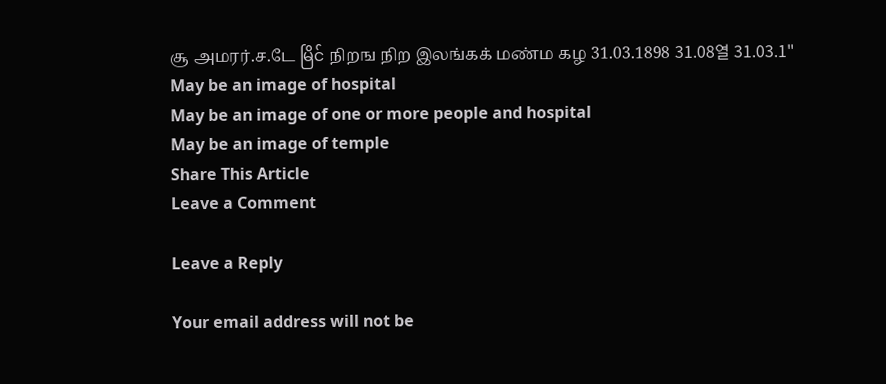சூ அமரர்.ச.டே မြိင် நிறங நிற இலங்கக் மண்ம கழ 31.03.1898 31.08열 31.03.1"
May be an image of hospital
May be an image of one or more people and hospital
May be an image of temple
Share This Article
Leave a Comment

Leave a Reply

Your email address will not be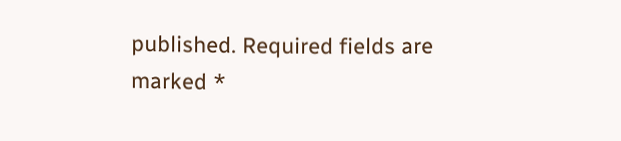published. Required fields are marked *